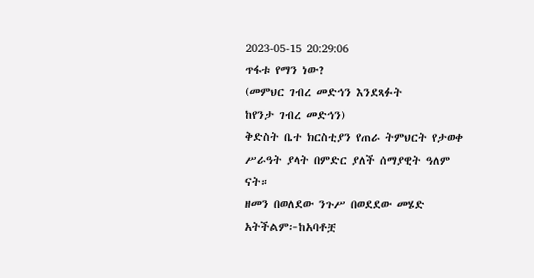2023-05-15 20:29:06
ጥፋቱ የማን ነው?
(መምህር ገብረ መድኅን እንደጻፉት
ከየንታ ገብረ መድኅን)
ቅድስት ቤተ ክርስቲያን የጠራ ትምህርት የታወቀ ሥራዓት ያላት በምድር ያለች ሰማያዊት ዓለም ናት።
ዘመን በወለደው ንጉሥ በወደደው መሄድ አትችልም፦ከአባቶቿ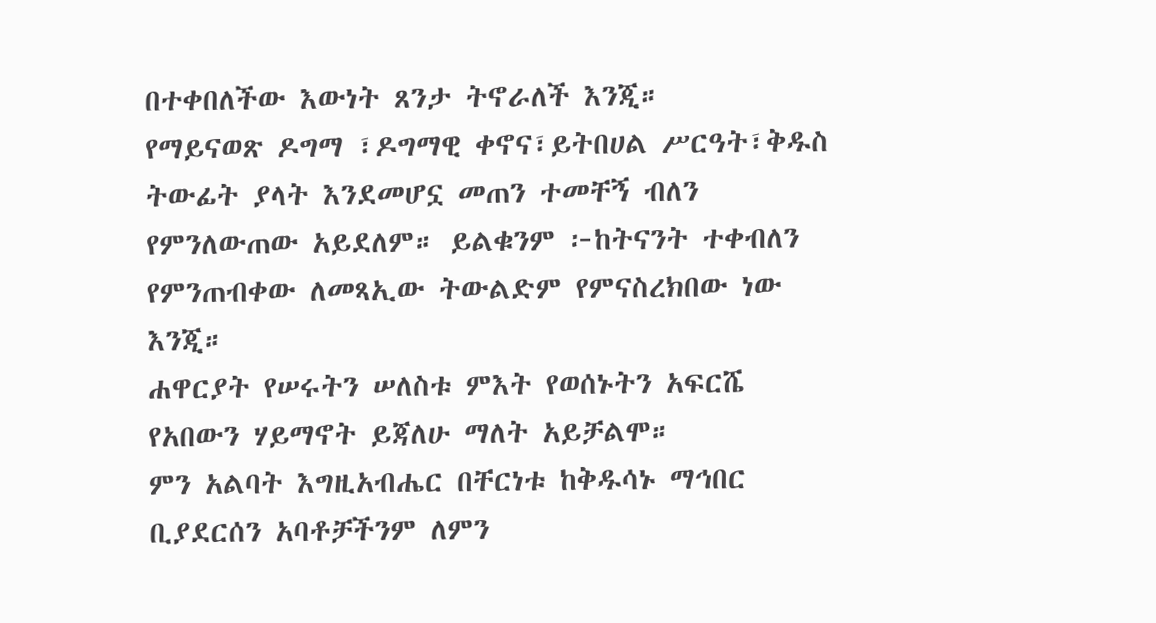በተቀበለችው እውነት ጸንታ ትኖራለች እንጂ።
የማይናወጽ ዶግማ ፣ዶግማዊ ቀኖና፣ይትበሀል ሥርዓት፣ቅዱስ ትውፊት ያላት እንደመሆኗ መጠን ተመቸኝ ብለን የምንለውጠው አይደለም። ይልቁንም ፦ከትናንት ተቀብለን የምንጠብቀው ለመጻኢው ትውልድም የምናስረክበው ነው እንጂ።
ሐዋርያት የሠሩትን ሠለስቱ ምእት የወሰኑትን አፍርሼ የአበውን ሃይማኖት ይጃለሁ ማለት አይቻልሞ።
ምን አልባት እግዚአብሔር በቸርነቱ ከቅዱሳኑ ማኅበር ቢያደርሰን አባቶቻችንም ለምን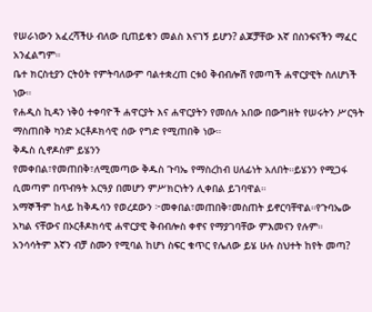የሠራነውን አፈረሻችሁ ብለው ቢጠይቁን መልስ እናገኝ ይሆን? ልጆቻቸው እኛ በስንፍናችን ማፈር አንፈልግም።
ቤተ ክርስቲያን ርትዕት የምትባለውም ባልተቋረጠ ርቱዕ ቅብብሎሽ የመጣች ሐዋርያዊት ስለሆነች ነው።
የሐዲስ ኪዳን ነቅዕ ተቀባዮች ሐዋርያት እና ሐዋርያትን የመሰሉ አበው በውግዘት የሠሩትን ሥርዓት ማስጠበቅ ካንድ ኦርቶዶክሳዊ ሰው የግድ የሚጠበቅ ነው።
ቅዱስ ሲኖዶስም ይሄንን
የመቀበል፣የመጠበቅ፣ለሚመጣው ቅዱስ ጉባኤ የማስረከብ ሀለፊነት አለበት።ይሄንን የሚጋፋ ሲመጣም በጥብዓት አርዓያ በመሆን ምሥክርነትን ሊቀበል ይገባዋል።
አማኞችም ከላይ ከቅዱሳን የወረደውን ፦መቀበል፣መጠበቅ፣መስጠት ይኖርባቸዋል።የጉባኤው አካል ናቸውና በኦርቶዶክሳዊ ሐዋርያዊ ቅብብሎስ ቀኖና የማያገባቸው ምእመናን የሉም።
አንሳሳትም እኛን ብቻ ስሙን የሚባል ከሆነ ስፍር ቁጥር የሌለው ይሄ ሁሉ ስህተት ከየት መጣ?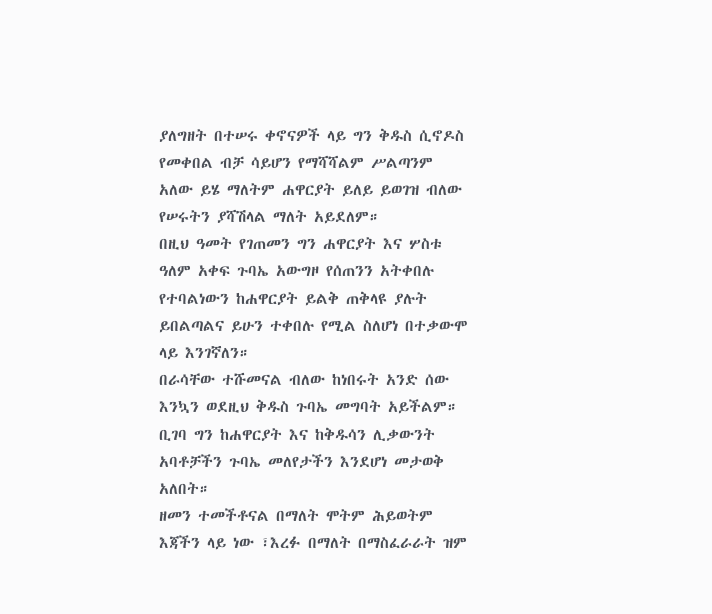ያለግዘት በተሠሩ ቀኖናዎች ላይ ግን ቅዱስ ሲኖዶስ የመቀበል ብቻ ሳይሆን የማሻሻልም ሥልጣንም አለው ይሄ ማለትም ሐዋርያት ይለይ ይወገዝ ብለው የሠሩትን ያሻሽላል ማለት አይደለም።
በዚህ ዓመት የገጠመን ግን ሐዋርያት እና ሦስቱ ዓለም አቀፍ ጉባኤ አውግዞ የሰጠንን አትቀበሉ የተባልነውን ከሐዋርያት ይልቅ ጠቅላዩ ያሉት ይበልጣልና ይሁን ተቀበሉ የሚል ስለሆነ በተቃውሞ ላይ እንገኛለን።
በራሳቸው ተሹመናል ብለው ከነበሩት አንድ ሰው እንኳን ወደዚህ ቅዱስ ጉባኤ መግባት አይችልም። ቢገባ ግን ከሐዋርያት እና ከቅዱሳን ሊቃውንት አባቶቻችን ጉባኤ መለየታችን እንደሆነ መታወቅ አለበት።
ዘመን ተመችቶናል በማለት ሞትም ሕይወትም እጃችን ላይ ነው ፣እረፉ በማለት በማስፈራራት ዝም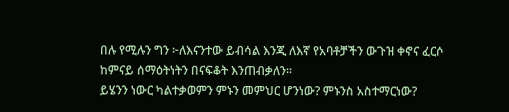በሉ የሚሉን ግን ፦ለእናንተው ይብሳል እንጂ ለእኛ የአባቶቻችን ውጉዝ ቀኖና ፈርሶ ከምናይ ሰማዕትነትን በናፍቆት እንጠብቃለን።
ይሄንን ነውር ካልተቃወምን ምኑን መምህር ሆንነው? ምኑንስ አስተማርነው?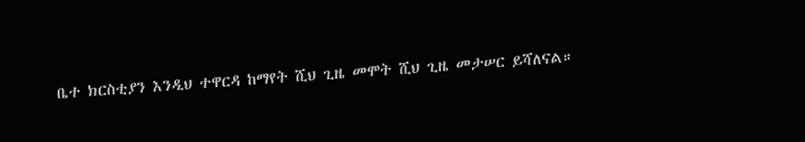ቤተ ክርስቲያን እንዲህ ተዋርዳ ከማየት ሺህ ጊዜ መሞት ሺህ ጊዜ መታሠር ይሻለናል።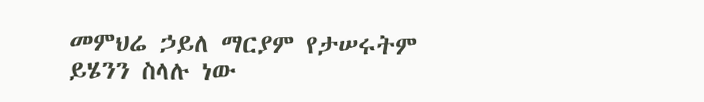መምህሬ ኃይለ ማርያም የታሠሩትም ይሄንን ስላሉ ነው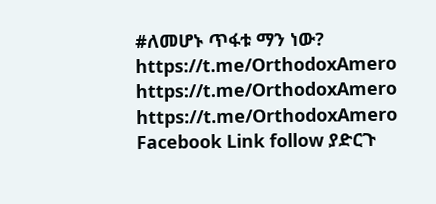#ለመሆኑ ጥፋቱ ማን ነው?
https://t.me/OrthodoxAmero
https://t.me/OrthodoxAmero
https://t.me/OrthodoxAmero
Facebook Link follow ያድርጉ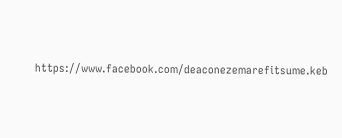https://www.facebook.com/deaconezemarefitsume.keb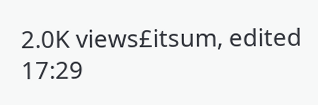2.0K views£itsum, edited 17:29